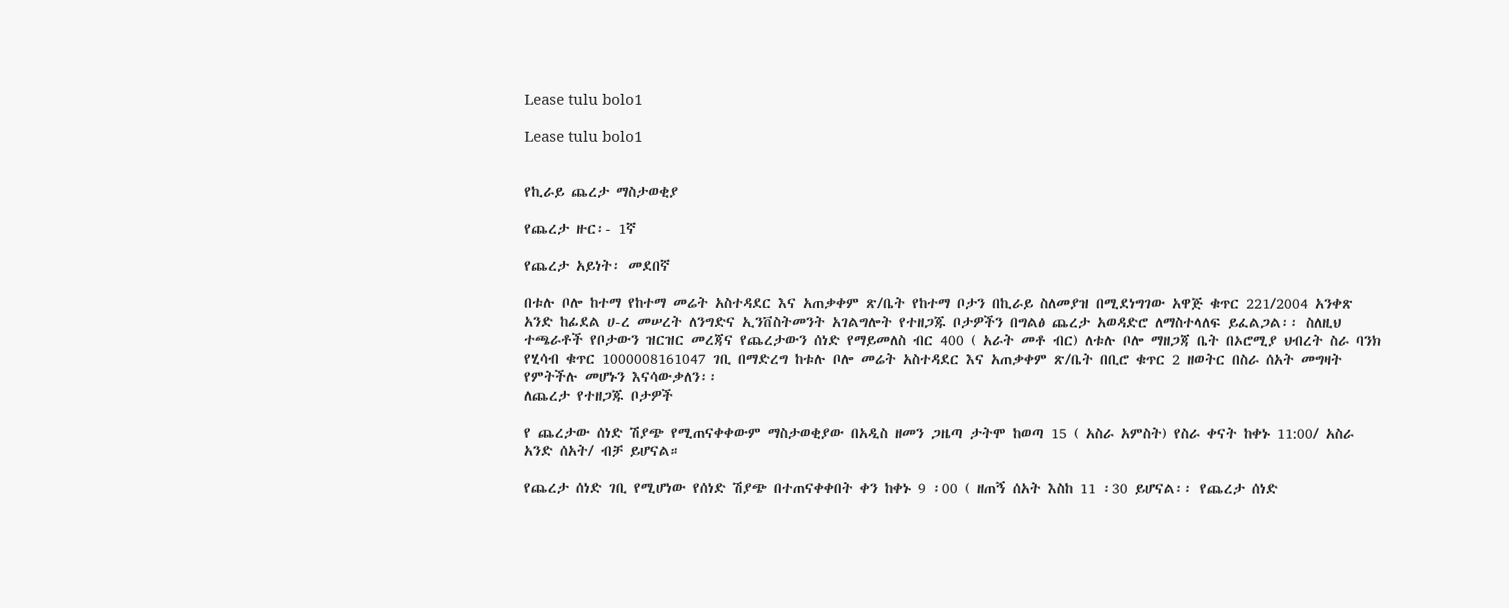Lease tulu bolo1

Lease tulu bolo1


የኪራይ ጨረታ ማስታወቂያ

የጨረታ ዙር፡- 1ኛ

የጨረታ አይነት፡ መደበኛ

በቱሉ ቦሎ ከተማ የከተማ መሬት አስተዳደር እና አጠቃቀም ጽ/ቤት የከተማ ቦታን በኪራይ ስለመያዝ በሚደነግገው አዋጅ ቁጥር 221/2004 አንቀጽ አንድ ከፊደል ሀ-ረ መሠረት ለንግድና ኢንቨስትመንት አገልግሎት የተዘጋጁ ቦታዎችን በግልፅ ጨረታ አወዳድሮ ለማስተላለፍ ይፈልጋል፡፡ ስለዚህ ተጫራቶች የቦታውን ዝርዝር መረጃና የጨረታውን ሰነድ የማይመለስ ብር 400 ( አራት መቶ ብር) ለቱሉ ቦሎ ማዘጋጃ ቤት በኦሮሚያ ህብረት ስራ ባንክ የሂሳብ ቁጥር 1000008161047 ገቢ በማድረግ ከቱሉ ቦሎ መሬት አስተዳደር እና አጠቃቀም ጽ/ቤት በቢሮ ቁጥር 2 ዘወትር በስራ ሰአት መግዛት የምትችሉ መሆኑን እናሳውቃለን፡፡
ለጨረታ የተዘጋጁ ቦታዎች

የ ጨረታው ሰነድ ሽያጭ የሚጠናቀቀውም ማስታወቂያው በአዲስ ዘመን ጋዜጣ ታትሞ ከወጣ 15 ( አስራ አምስት) የስራ ቀናት ከቀኑ 11:00/ አስራ አንድ ሰአት/ ብቻ ይሆናል።

የጨረታ ሰነድ ገቢ የሚሆነው የሰነድ ሽያጭ በተጠናቀቀበት ቀን ከቀኑ 9 ፡00 ( ዘጠኝ ሰአት እስከ 11 ፡30 ይሆናል፡፡ የጨረታ ሰነድ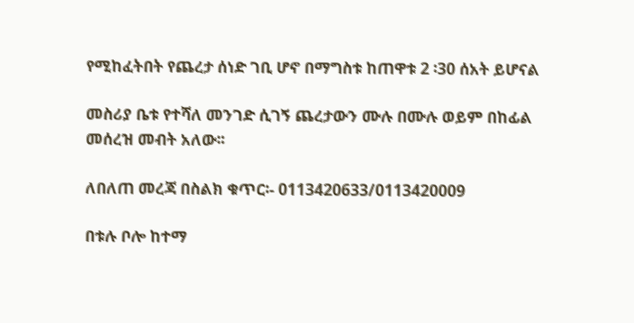የሚከፈትበት የጨረታ ሰነድ ገቢ ሆኖ በማግስቱ ከጠዋቱ 2 ፡30 ሰአት ይሆናል

መስሪያ ቤቱ የተሻለ መንገድ ሲገኝ ጨረታውን ሙሉ በሙሉ ወይም በከፊል መሰረዝ መብት አለው፡፡

ለበለጠ መረጃ በስልክ ቁጥር፡- 0113420633/0113420009

በቱሉ ቦሎ ከተማ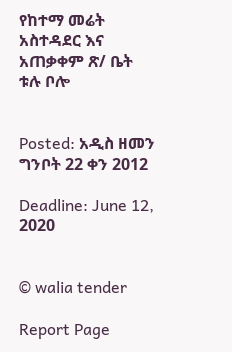የከተማ መሬት አስተዳደር እና አጠቃቀም ጽ/ ቤት
ቱሉ ቦሎ


Posted: አዲስ ዘመን ግንቦት 22 ቀን 2012

Deadline: June 12, 2020


© walia tender

Report Page